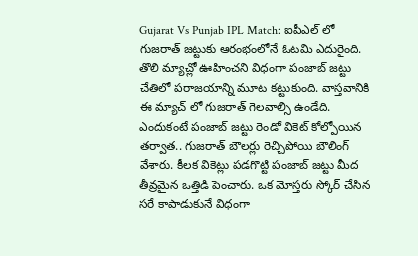Gujarat Vs Punjab IPL Match: ఐపీఎల్ లో గుజరాత్ జట్టుకు ఆరంభంలోనే ఓటమి ఎదురైంది. తొలి మ్యాచ్లో ఊహించని విధంగా పంజాబ్ జట్టు చేతిలో పరాజయాన్ని మూట కట్టుకుంది. వాస్తవానికి ఈ మ్యాచ్ లో గుజరాత్ గెలవాల్సి ఉండేది. ఎందుకంటే పంజాబ్ జట్టు రెండో వికెట్ కోల్పోయిన తర్వాత.. గుజరాత్ బౌలర్లు రెచ్చిపోయి బౌలింగ్ వేశారు. కీలక వికెట్లు పడగొట్టి పంజాబ్ జట్టు మీద తీవ్రమైన ఒత్తిడి పెంచారు. ఒక మోస్తరు స్కోర్ చేసిన సరే కాపాడుకునే విధంగా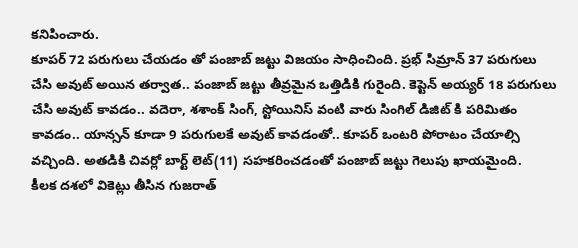కనిపించారు.
కూపర్ 72 పరుగులు చేయడం తో పంజాబ్ జట్టు విజయం సాధించింది. ప్రభ్ సిమ్రాన్ 37 పరుగులు చేసి అవుట్ అయిన తర్వాత.. పంజాబ్ జట్టు తీవ్రమైన ఒత్తిడికి గురైంది. కెప్టెన్ అయ్యర్ 18 పరుగులు చేసి అవుట్ కావడం.. వదెరా, శశాంక్ సింగ్, స్టోయినిస్ వంటి వారు సింగిల్ డిజిట్ కి పరిమితం కావడం.. యాన్సన్ కూడా 9 పరుగులకే అవుట్ కావడంతో.. కూపర్ ఒంటరి పోరాటం చేయాల్సి వచ్చింది. అతడికి చివర్లో బార్ట్ లెట్(11) సహకరించడంతో పంజాబ్ జట్టు గెలుపు ఖాయమైంది.
కీలక దశలో వికెట్లు తీసిన గుజరాత్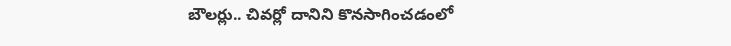బౌలర్లు.. చివర్లో దానిని కొనసాగించడంలో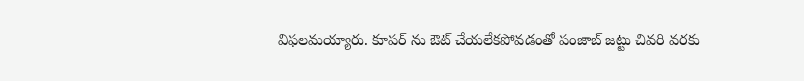విఫలమయ్యారు. కూపర్ ను ఔట్ చేయలేకపోవడంతో పంజాబ్ జట్టు చివరి వరకు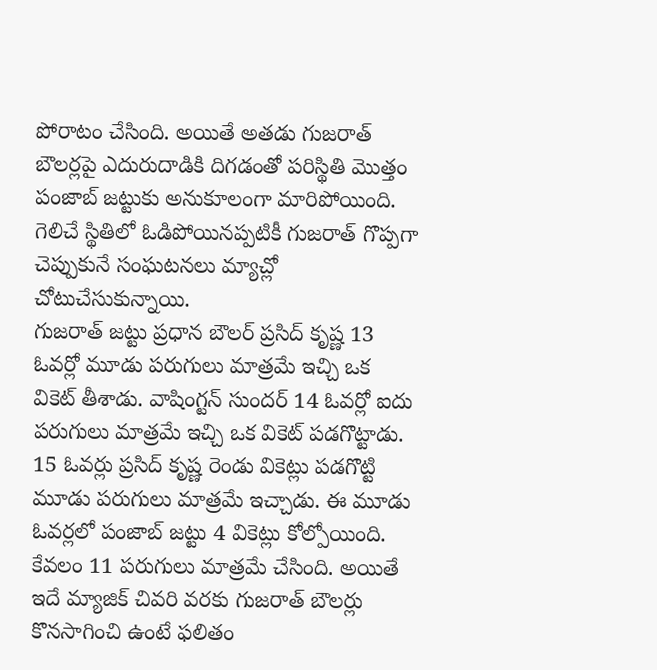పోరాటం చేసింది. అయితే అతడు గుజరాత్ బౌలర్లపై ఎదురుదాడికి దిగడంతో పరిస్థితి మొత్తం పంజాబ్ జట్టుకు అనుకూలంగా మారిపోయింది. గెలిచే స్థితిలో ఓడిపోయినప్పటికీ గుజరాత్ గొప్పగా చెప్పుకునే సంఘటనలు మ్యాచ్లో చోటుచేసుకున్నాయి.
గుజరాత్ జట్టు ప్రధాన బౌలర్ ప్రసిద్ కృష్ణ 13 ఓవర్లో మూడు పరుగులు మాత్రమే ఇచ్చి ఒక వికెట్ తీశాడు. వాషింగ్టన్ సుందర్ 14 ఓవర్లో ఐదు పరుగులు మాత్రమే ఇచ్చి ఒక వికెట్ పడగొట్టాడు. 15 ఓవర్లు ప్రసిద్ కృష్ణ రెండు వికెట్లు పడగొట్టి మూడు పరుగులు మాత్రమే ఇచ్చాడు. ఈ మూడు ఓవర్లలో పంజాబ్ జట్టు 4 వికెట్లు కోల్పోయింది. కేవలం 11 పరుగులు మాత్రమే చేసింది. అయితే ఇదే మ్యాజిక్ చివరి వరకు గుజరాత్ బౌలర్లు కొనసాగించి ఉంటే ఫలితం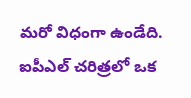మరో విధంగా ఉండేది. ఐపీఎల్ చరిత్రలో ఒక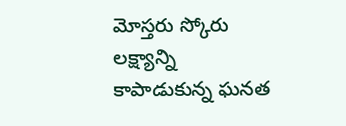మోస్తరు స్కోరు లక్ష్యాన్ని కాపాడుకున్న ఘనత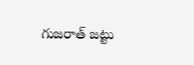గుజరాత్ జట్టు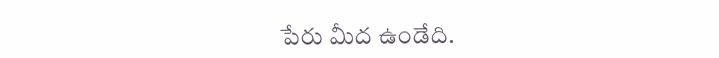పేరు మీద ఉండేది.